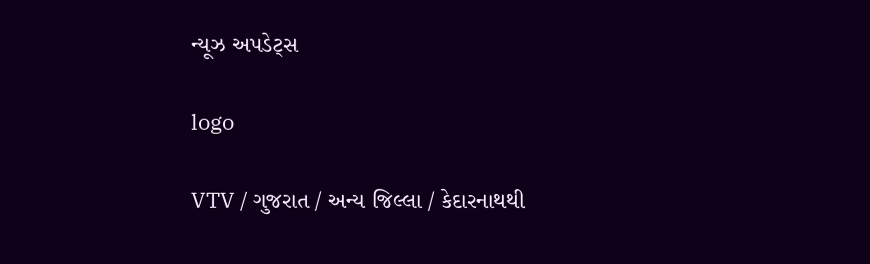ન્યૂઝ અપડેટ્સ

logo

VTV / ગુજરાત / અન્ય જિલ્લા / કેદારનાથથી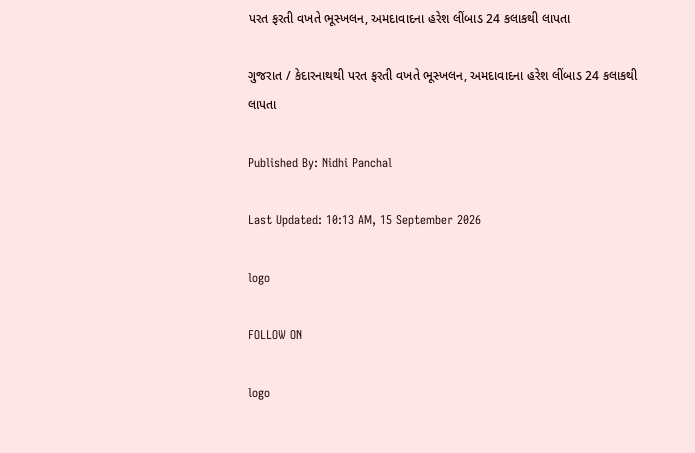પરત ફરતી વખતે ભૂસ્ખલન, અમદાવાદના હરેશ લીંબાડ 24 કલાકથી લાપતા

ગુજરાત / કેદારનાથથી પરત ફરતી વખતે ભૂસ્ખલન, અમદાવાદના હરેશ લીંબાડ 24 કલાકથી લાપતા

Published By: Nidhi Panchal

Last Updated: 10:13 AM, 15 September 2026

logo

FOLLOW ON

logo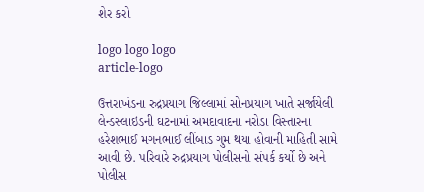શેર કરો

logo logo logo
article-logo

ઉત્તરાખંડના રુદ્રપ્રયાગ જિલ્લામાં સોનપ્રયાગ ખાતે સર્જાયેલી લેન્ડસ્લાઇડની ઘટનામાં અમદાવાદના નરોડા વિસ્તારના હરેશભાઈ મગનભાઈ લીંબાડ ગુમ થયા હોવાની માહિતી સામે આવી છે. પરિવારે રુદ્રપ્રયાગ પોલીસનો સંપર્ક કર્યો છે અને પોલીસ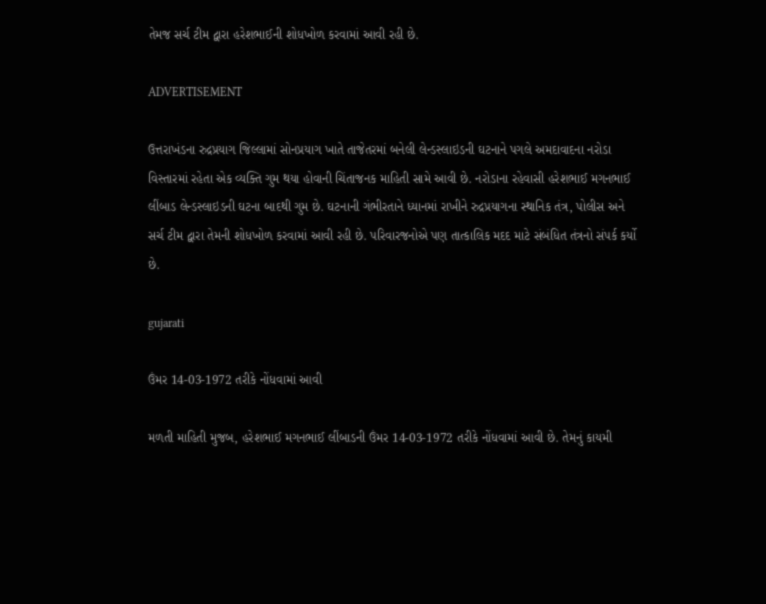તેમજ સર્ચ ટીમ દ્વારા હરેશભાઈની શોધખોળ કરવામાં આવી રહી છે.

ADVERTISEMENT

ઉત્તરાખંડના રુદ્રપ્રયાગ જિલ્લામાં સોનપ્રયાગ ખાતે તાજેતરમાં બનેલી લેન્ડસ્લાઇડની ઘટનાને પગલે અમદાવાદના નરોડા વિસ્તારમાં રહેતા એક વ્યક્તિ ગુમ થયા હોવાની ચિંતાજનક માહિતી સામે આવી છે. નરોડાના રહેવાસી હરેશભાઈ મગનભાઈ લીંબાડ લેન્ડસ્લાઇડની ઘટના બાદથી ગુમ છે. ઘટનાની ગંભીરતાને ધ્યાનમાં રાખીને રુદ્રપ્રયાગના સ્થાનિક તંત્ર, પોલીસ અને સર્ચ ટીમ દ્વારા તેમની શોધખોળ કરવામાં આવી રહી છે. પરિવારજનોએ પણ તાત્કાલિક મદદ માટે સંબંધિત તંત્રનો સંપર્ક કર્યો છે.

gujarati

ઉંમર 14-03-1972 તરીકે નોંધવામાં આવી

મળતી માહિતી મુજબ, હરેશભાઈ મગનભાઈ લીંબાડની ઉંમર 14-03-1972 તરીકે નોંધવામાં આવી છે. તેમનું કાયમી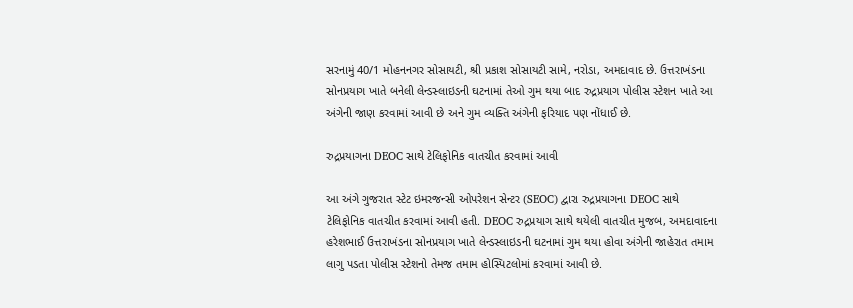સરનામું 40/1 મોહનનગર સોસાયટી, શ્રી પ્રકાશ સોસાયટી સામે, નરોડા, અમદાવાદ છે. ઉત્તરાખંડના સોનપ્રયાગ ખાતે બનેલી લેન્ડસ્લાઇડની ઘટનામાં તેઓ ગુમ થયા બાદ રુદ્રપ્રયાગ પોલીસ સ્ટેશન ખાતે આ અંગેની જાણ કરવામાં આવી છે અને ગુમ વ્યક્તિ અંગેની ફરિયાદ પણ નોંધાઈ છે.

રુદ્રપ્રયાગના DEOC સાથે ટેલિફોનિક વાતચીત કરવામાં આવી

આ અંગે ગુજરાત સ્ટેટ ઇમરજન્સી ઓપરેશન સેન્ટર (SEOC) દ્વારા રુદ્રપ્રયાગના DEOC સાથે ટેલિફોનિક વાતચીત કરવામાં આવી હતી. DEOC રુદ્રપ્રયાગ સાથે થયેલી વાતચીત મુજબ, અમદાવાદના હરેશભાઈ ઉત્તરાખંડના સોનપ્રયાગ ખાતે લેન્ડસ્લાઇડની ઘટનામાં ગુમ થયા હોવા અંગેની જાહેરાત તમામ લાગુ પડતા પોલીસ સ્ટેશનો તેમજ તમામ હોસ્પિટલોમાં કરવામાં આવી છે.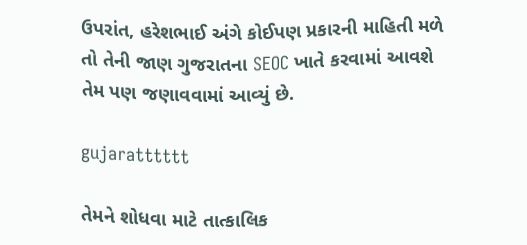ઉપરાંત, હરેશભાઈ અંગે કોઈપણ પ્રકારની માહિતી મળે તો તેની જાણ ગુજરાતના SEOC ખાતે કરવામાં આવશે તેમ પણ જણાવવામાં આવ્યું છે.

gujaratttttt

તેમને શોધવા માટે તાત્કાલિક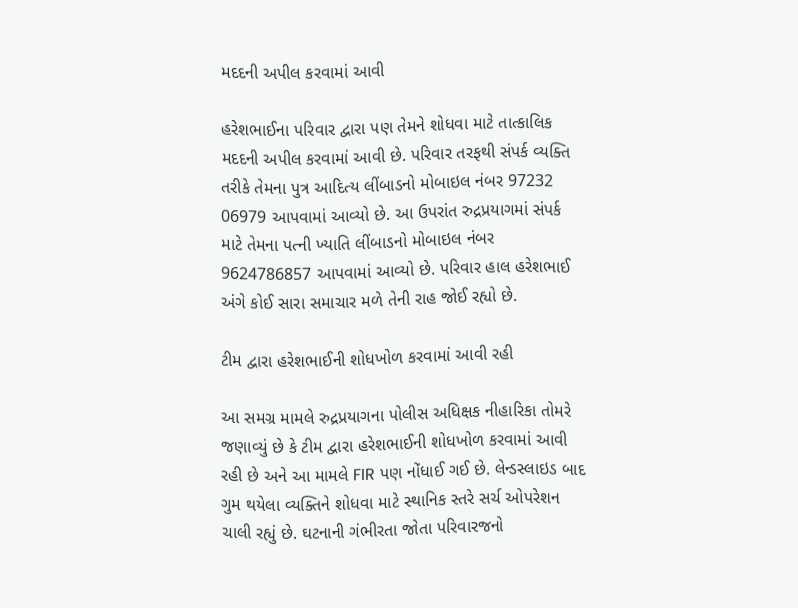મદદની અપીલ કરવામાં આવી

હરેશભાઈના પરિવાર દ્વારા પણ તેમને શોધવા માટે તાત્કાલિક મદદની અપીલ કરવામાં આવી છે. પરિવાર તરફથી સંપર્ક વ્યક્તિ તરીકે તેમના પુત્ર આદિત્ય લીંબાડનો મોબાઇલ નંબર 97232 06979 આપવામાં આવ્યો છે. આ ઉપરાંત રુદ્રપ્રયાગમાં સંપર્ક માટે તેમના પત્ની ખ્યાતિ લીંબાડનો મોબાઇલ નંબર 9624786857 આપવામાં આવ્યો છે. પરિવાર હાલ હરેશભાઈ અંગે કોઈ સારા સમાચાર મળે તેની રાહ જોઈ રહ્યો છે.

ટીમ દ્વારા હરેશભાઈની શોધખોળ કરવામાં આવી રહી

આ સમગ્ર મામલે રુદ્રપ્રયાગના પોલીસ અધિક્ષક નીહારિકા તોમરે જણાવ્યું છે કે ટીમ દ્વારા હરેશભાઈની શોધખોળ કરવામાં આવી રહી છે અને આ મામલે FIR પણ નોંધાઈ ગઈ છે. લેન્ડસ્લાઇડ બાદ ગુમ થયેલા વ્યક્તિને શોધવા માટે સ્થાનિક સ્તરે સર્ચ ઓપરેશન ચાલી રહ્યું છે. ઘટનાની ગંભીરતા જોતા પરિવારજનો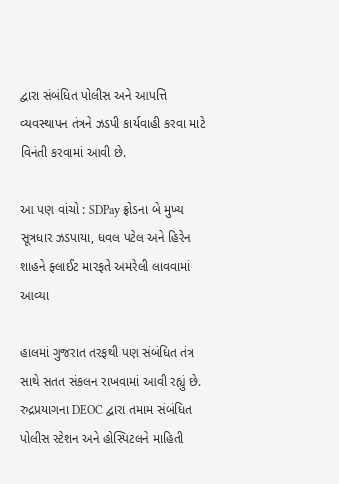દ્વારા સંબંધિત પોલીસ અને આપત્તિ વ્યવસ્થાપન તંત્રને ઝડપી કાર્યવાહી કરવા માટે વિનંતી કરવામાં આવી છે.

આ પણ વાંચો : SDPay ફ્રોડના બે મુખ્ય સૂત્રધાર ઝડપાયા, ધવલ પટેલ અને હિરેન શાહને ફ્લાઈટ મારફતે અમરેલી લાવવામાં આવ્યા

હાલમાં ગુજરાત તરફથી પણ સંબંધિત તંત્ર સાથે સતત સંકલન રાખવામાં આવી રહ્યું છે. રુદ્રપ્રયાગના DEOC દ્વારા તમામ સંબંધિત પોલીસ સ્ટેશન અને હોસ્પિટલને માહિતી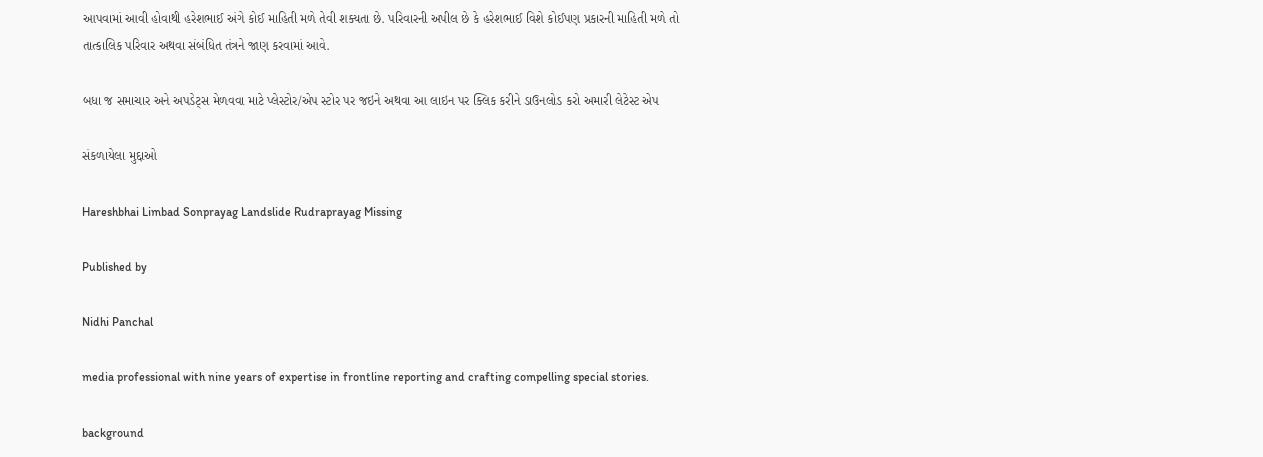આપવામાં આવી હોવાથી હરેશભાઈ અંગે કોઈ માહિતી મળે તેવી શક્યતા છે. પરિવારની અપીલ છે કે હરેશભાઈ વિશે કોઈપણ પ્રકારની માહિતી મળે તો તાત્કાલિક પરિવાર અથવા સંબંધિત તંત્રને જાણ કરવામાં આવે.

બધા જ સમાચાર અને અપડેટ્સ મેળવવા માટે પ્લેસ્ટોર/એપ સ્ટોર પર જઇને અથવા આ લાઇન પર ક્લિક કરીને ડાઉનલોડ કરો અમારી લેટેસ્ટ એપ

સંકળાયેલા મુદ્દાઓ

Hareshbhai Limbad Sonprayag Landslide Rudraprayag Missing

Published by

Nidhi Panchal

media professional with nine years of expertise in frontline reporting and crafting compelling special stories.

background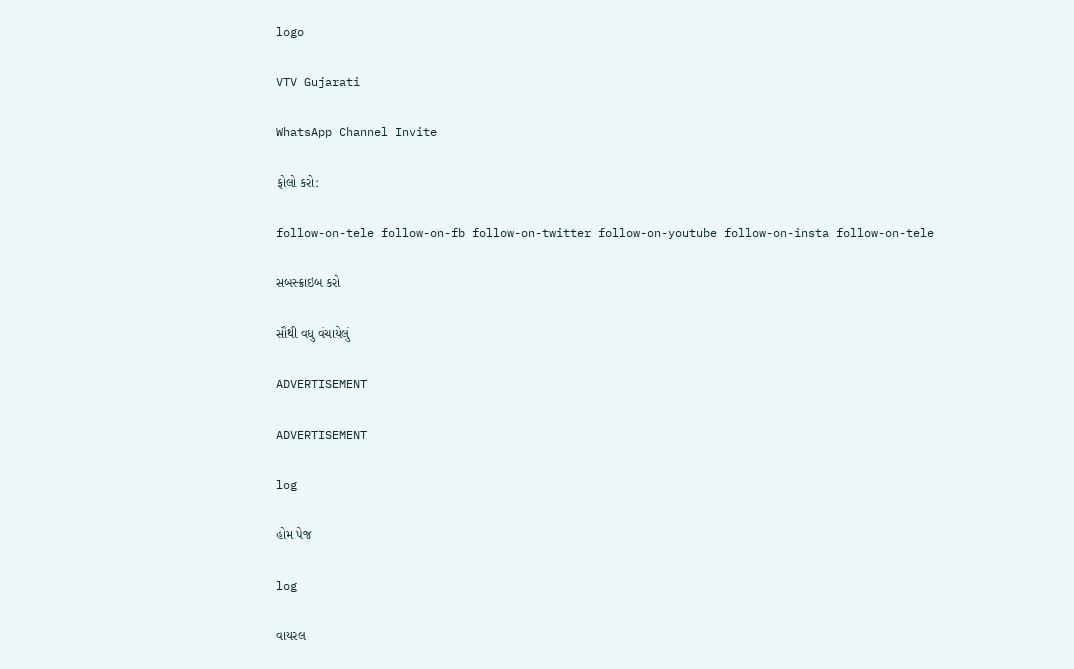logo

VTV Gujarati

WhatsApp Channel Invite

ફોલો કરો:

follow-on-tele follow-on-fb follow-on-twitter follow-on-youtube follow-on-insta follow-on-tele

સબસ્ક્રાઇબ કરો

સૌથી વધુ વંચાયેલું

ADVERTISEMENT

ADVERTISEMENT

log

હોમ પેજ

log

વાયરલ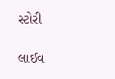સ્ટોરી

લાઈવ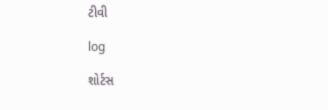ટીવી

log

શોર્ટસ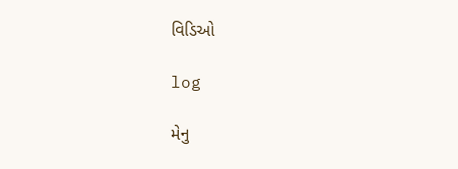વિડિઓ

log

મેનુ